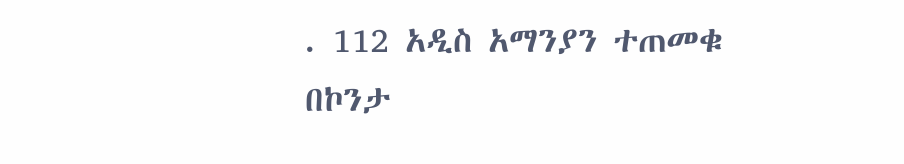. 112 አዲስ አማንያን ተጠመቁ በኮንታ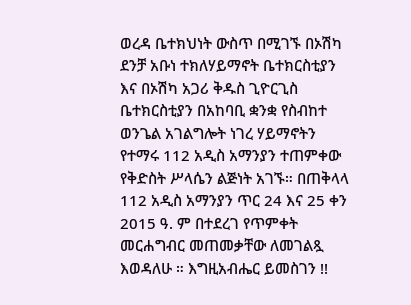ወረዳ ቤተክህነት ውስጥ በሚገኙ በኦሽካ ደንቻ አቡነ ተክለሃይማኖት ቤተክርስቲያን እና በኦሽካ አጋሪ ቅዱስ ጊዮርጊስ ቤተክርስቲያን በአከባቢ ቋንቋ የስብከተ ወንጌል አገልግሎት ነገረ ሃይማኖትን የተማሩ 112 አዲስ አማንያን ተጠምቀው የቅድስት ሥላሴን ልጅነት አገኙ። በጠቅላላ 112 አዲስ አማንያን ጥር 24 እና 25 ቀን 2015 ዓ. ም በተደረገ የጥምቀት መርሐግብር መጠመቃቸው ለመገልጿ እወዳለሁ ። እግዚአብሔር ይመስገን !!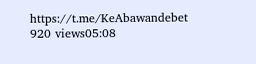https://t.me/KeAbawandebet 920 views05:08